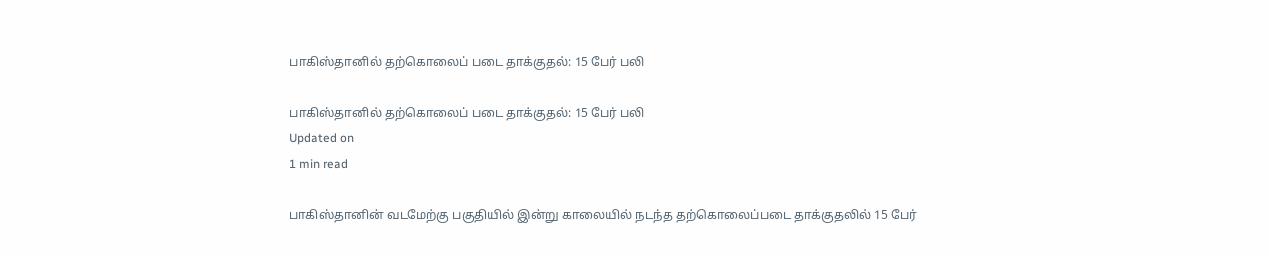பாகிஸ்தானில் தற்கொலைப் படை தாக்குதல்: 15 பேர் பலி

பாகிஸ்தானில் தற்கொலைப் படை தாக்குதல்: 15 பேர் பலி
Updated on
1 min read

பாகிஸ்தானின் வடமேற்கு பகுதியில் இன்று காலையில் நடந்த தற்கொலைப்படை தாக்குதலில் 15 பேர்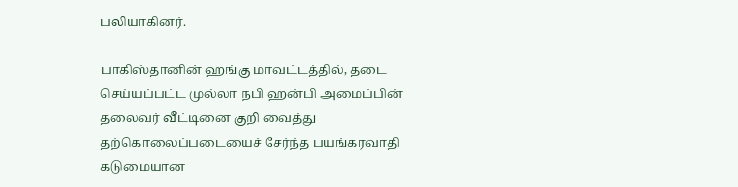பலியாகினர்.

பாகிஸ்தானின் ஹங்கு மாவட்டத்தில், தடை செய்யப்பட்ட முல்லா நபி ஹன்பி அமைப்பின் தலைவர் வீட்டினை குறி வைத்து தற்கொலைப்படையைச் சேர்ந்த பயங்கரவாதி கடுமையான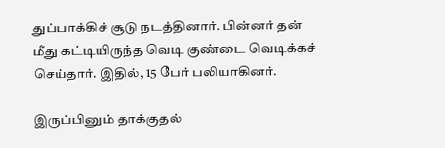துப்பாக்கிச் சூடு நடத்தினார். பின்னர் தன் மீது கட்டியிருந்த வெடி குண்டை வெடிக்கச் செய்தார். இதில், 15 பேர் பலியாகினர்.

இருப்பினும் தாக்குதல்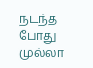நடந்த போது முல்லா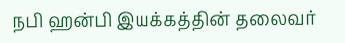நபி ஹன்பி இயக்கத்தின் தலைவர்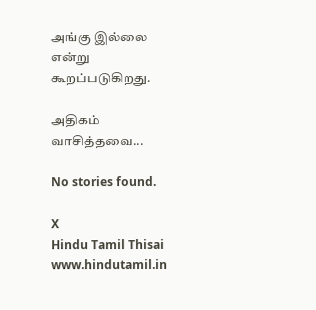அங்கு இல்லை என்று கூறப்படுகிறது.

அதிகம் வாசித்தவை...

No stories found.

X
Hindu Tamil Thisai
www.hindutamil.in